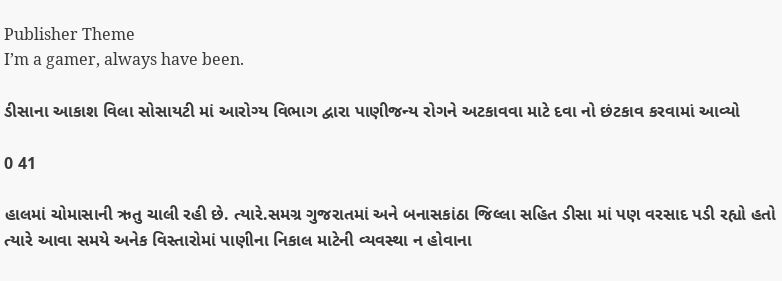Publisher Theme
I’m a gamer, always have been.

ડીસાના આકાશ વિલા સોસાયટી માં આરોગ્ય વિભાગ દ્વારા પાણીજન્ય રોગને અટકાવવા માટે દવા નો છંટકાવ કરવામાં આવ્યો

0 41

હાલમાં ચોમાસાની ઋતુ ચાલી રહી છે. ત્યારે.સમગ્ર ગુજરાતમાં અને બનાસકાંઠા જિલ્લા સહિત ડીસા માં પણ વરસાદ પડી રહ્યો હતો ત્યારે આવા સમયે અનેક વિસ્તારોમાં પાણીના નિકાલ માટેની વ્યવસ્થા ન હોવાના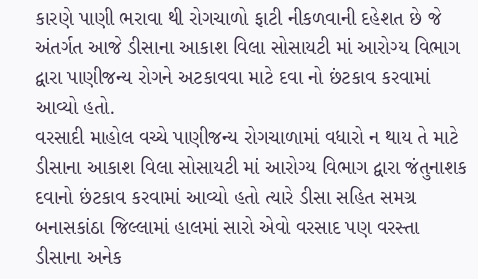કારણે પાણી ભરાવા થી રોગચાળો ફાટી નીકળવાની દહેશત છે જે અંતર્ગત આજે ડીસાના આકાશ વિલા સોસાયટી માં આરોગ્ય વિભાગ દ્વારા પાણીજન્ય રોગને અટકાવવા માટે દવા નો છંટકાવ કરવામાં આવ્યો હતો.
વરસાદી માહોલ વચ્ચે પાણીજન્ય રોગચાળામાં વધારો ન થાય તે માટે ડીસાના આકાશ વિલા સોસાયટી માં આરોગ્ય વિભાગ દ્વારા જંતુનાશક દવાનો છંટકાવ કરવામાં આવ્યો હતો ત્યારે ડીસા સહિત સમગ્ર બનાસકાંઠા જિલ્લામાં હાલમાં સારો એવો વરસાદ પણ વરસ્તા ડીસાના અનેક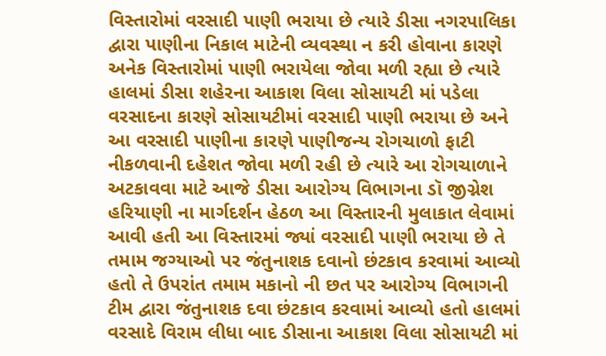વિસ્તારોમાં વરસાદી પાણી ભરાયા છે ત્યારે ડીસા નગરપાલિકા દ્વારા પાણીના નિકાલ માટેની વ્યવસ્થા ન કરી હોવાના કારણે અનેક વિસ્તારોમાં પાણી ભરાયેલા જોવા મળી રહ્યા છે ત્યારે હાલમાં ડીસા શહેરના આકાશ વિલા સોસાયટી માં પડેલા વરસાદના કારણે સોસાયટીમાં વરસાદી પાણી ભરાયા છે અને આ વરસાદી પાણીના કારણે પાણીજન્ય રોગચાળો ફાટી નીકળવાની દહેશત જોવા મળી રહી છે ત્યારે આ રોગચાળાને અટકાવવા માટે આજે ડીસા આરોગ્ય વિભાગના ડૉ જીગ્નેશ હરિયાણી ના માર્ગદર્શન હેઠળ આ વિસ્તારની મુલાકાત લેવામાં આવી હતી આ વિસ્તારમાં જ્યાં વરસાદી પાણી ભરાયા છે તે તમામ જગ્યાઓ પર જંતુનાશક દવાનો છંટકાવ કરવામાં આવ્યો હતો તે ઉપરાંત તમામ મકાનો ની છત પર આરોગ્ય વિભાગની ટીમ દ્વારા જંતુનાશક દવા છંટકાવ કરવામાં આવ્યો હતો હાલમાં વરસાદે વિરામ લીધા બાદ ડીસાના આકાશ વિલા સોસાયટી માં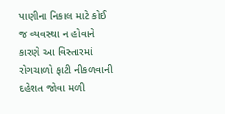પાણીના નિકાલ માટે કોઈ જ વ્યવસ્થા ન હોવાને કારણે આ વિસ્તારમાં રોગચાળો ફાટી નીકળવાની દહેશત જોવા મળી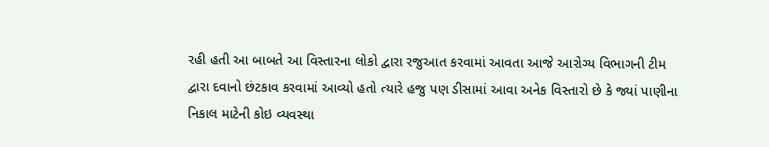રહી હતી આ બાબતે આ વિસ્તારના લોકો દ્વારા રજુઆત કરવામાં આવતા આજે આરોગ્ય વિભાગની ટીમ દ્વારા દવાનો છંટકાવ કરવામાં આવ્યો હતો ત્યારે હજુ પણ ડીસામાં આવા અનેક વિસ્તારો છે કે જ્યાં પાણીના નિકાલ માટેની કોઇ વ્યવસ્થા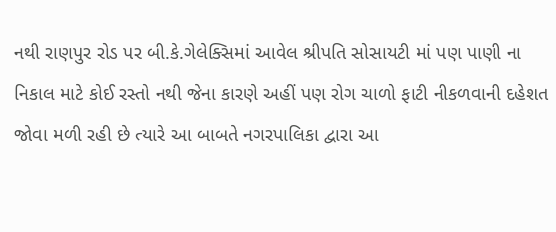નથી રાણપુર રોડ પર બી.કે.ગેલેક્સિમાં આવેલ શ્રીપતિ સોસાયટી માં પણ પાણી ના નિકાલ માટે કોઈ રસ્તો નથી જેના કારણે અહીં પણ રોગ ચાળો ફાટી નીકળવાની દહેશત જોવા મળી રહી છે ત્યારે આ બાબતે નગરપાલિકા દ્વારા આ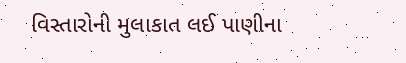વિસ્તારોની મુલાકાત લઈ પાણીના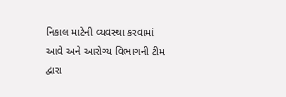નિકાલ માટેની વ્યવસ્થા કરવામાં આવે અને આરોગ્ય વિભાગની ટીમ દ્વારા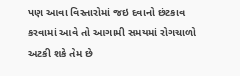પણ આવા વિસ્તારોમાં જઇ દવાનો છંટકાવ કરવામાં આવે તો આગામી સમયમાં રોગચાળો અટકી શકે તેમ છે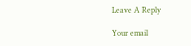Leave A Reply

Your email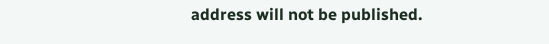address will not be published.